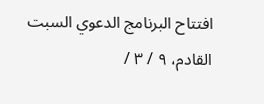افتتاح البرنامج الدعوي السبت القادم، ٩ / ٣ /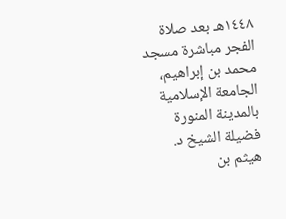١٤٤٨هـ بعد صلاة الفجر مباشرة مسجد محمد بن إبراهيم، الجامعة الإسلامية بالمدينة المنورة فضيلة الشيخ د. هيثم بن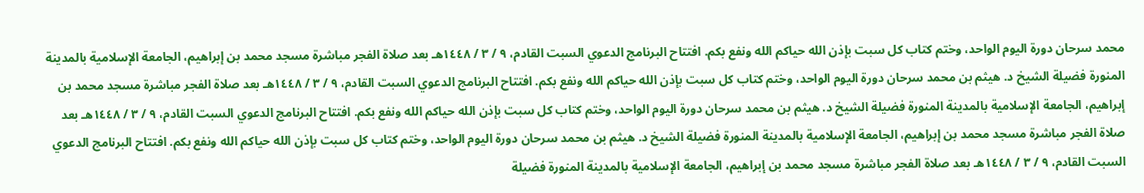محمد سرحان دورة اليوم الواحد، وختم كتاب كل سبت بإذن الله حياكم الله ونفع بكم. افتتاح البرنامج الدعوي السبت القادم، ٩ / ٣ / ١٤٤٨هـ بعد صلاة الفجر مباشرة مسجد محمد بن إبراهيم، الجامعة الإسلامية بالمدينة المنورة فضيلة الشيخ د. هيثم بن محمد سرحان دورة اليوم الواحد، وختم كتاب كل سبت بإذن الله حياكم الله ونفع بكم. افتتاح البرنامج الدعوي السبت القادم، ٩ / ٣ / ١٤٤٨هـ بعد صلاة الفجر مباشرة مسجد محمد بن إبراهيم، الجامعة الإسلامية بالمدينة المنورة فضيلة الشيخ د. هيثم بن محمد سرحان دورة اليوم الواحد، وختم كتاب كل سبت بإذن الله حياكم الله ونفع بكم. افتتاح البرنامج الدعوي السبت القادم، ٩ / ٣ / ١٤٤٨هـ بعد صلاة الفجر مباشرة مسجد محمد بن إبراهيم، الجامعة الإسلامية بالمدينة المنورة فضيلة الشيخ د. هيثم بن محمد سرحان دورة اليوم الواحد، وختم كتاب كل سبت بإذن الله حياكم الله ونفع بكم. افتتاح البرنامج الدعوي السبت القادم، ٩ / ٣ / ١٤٤٨هـ بعد صلاة الفجر مباشرة مسجد محمد بن إبراهيم، الجامعة الإسلامية بالمدينة المنورة فضيلة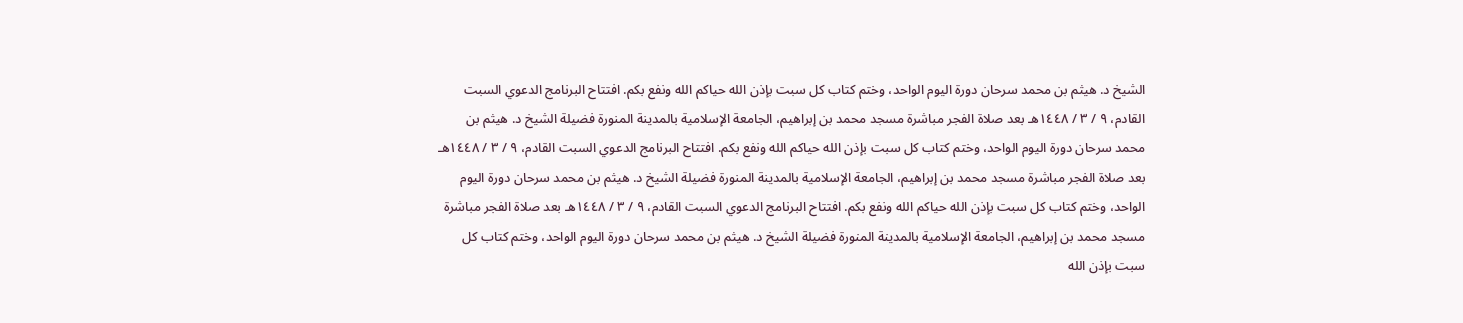الشيخ د. هيثم بن محمد سرحان دورة اليوم الواحد، وختم كتاب كل سبت بإذن الله حياكم الله ونفع بكم. افتتاح البرنامج الدعوي السبت القادم، ٩ / ٣ / ١٤٤٨هـ بعد صلاة الفجر مباشرة مسجد محمد بن إبراهيم، الجامعة الإسلامية بالمدينة المنورة فضيلة الشيخ د. هيثم بن محمد سرحان دورة اليوم الواحد، وختم كتاب كل سبت بإذن الله حياكم الله ونفع بكم. افتتاح البرنامج الدعوي السبت القادم، ٩ / ٣ / ١٤٤٨هـ بعد صلاة الفجر مباشرة مسجد محمد بن إبراهيم، الجامعة الإسلامية بالمدينة المنورة فضيلة الشيخ د. هيثم بن محمد سرحان دورة اليوم الواحد، وختم كتاب كل سبت بإذن الله حياكم الله ونفع بكم. افتتاح البرنامج الدعوي السبت القادم، ٩ / ٣ / ١٤٤٨هـ بعد صلاة الفجر مباشرة مسجد محمد بن إبراهيم، الجامعة الإسلامية بالمدينة المنورة فضيلة الشيخ د. هيثم بن محمد سرحان دورة اليوم الواحد، وختم كتاب كل سبت بإذن الله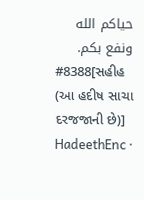حياكم الله ونفع بكم.
#8388[સહીહ (આ હદીષ સાચા દરજજાની છે)]
HadeethEnc ·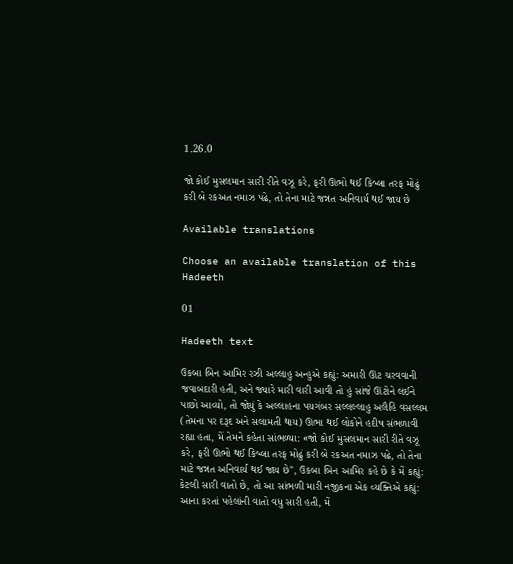1.26.0

જો કોઈ મુસલમાન સારી રીતે વઝૂ કરે, ફરી ઊભો થઈ કિબ્લા તરફ મોઢું કરી બે રકઅત નમાઝ પઢે, તો તેના માટે જન્નત અનિવાર્ય થઈ જાય છે

Available translations

Choose an available translation of this Hadeeth

01

Hadeeth text

ઉકબા બિન આમિર રઝી અલ્લાહુ અન્હુએ કહ્યું: અમારી ઊંટ ચરવવાની જવાબદારી હતી, અને જ્યારે મારી વારી આવી તો હું સાંજે ઊંટોને લઈને પાછો આવ્યો, તો જોયું કે અલ્લાહના પયગંબર સલ્લલ્લાહુ અલૈહિ વસલ્લમ (તેમના પર દરૂદ અને સલામતી થાય) ઊભા થઈ લોકોને હદીષ સંભળાવી રહ્યા હતા, મેં તેમને કહેતા સાંભળ્યા: «જો કોઈ મુસલમાન સારી રીતે વઝૂ કરે, ફરી ઊભો થઈ કિબ્લા તરફ મોઢું કરી બે રકઅત નમાઝ પઢે, તો તેના માટે જન્નત અનિવાર્ય થઈ જાય છે", ઉકબા બિન આમિર કહે છે કે મેં કહ્યું: કેટલી સારી વાતો છે, તો આ સાંભળી મારી નજીકના એક વ્યક્તિએ કહ્યું: આના કરતાં પહેલાંની વાતો વધુ સારી હતી, મેં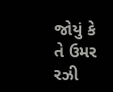જોયું કે તે ઉમર રઝી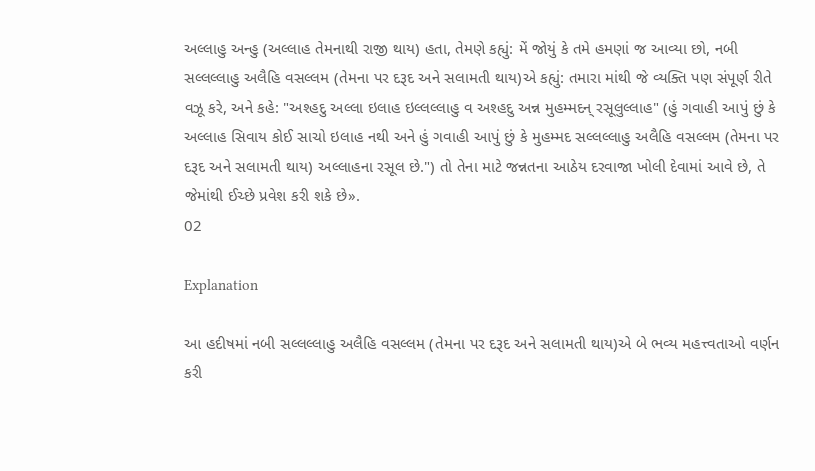અલ્લાહુ અન્હુ (અલ્લાહ તેમનાથી રાજી થાય) હતા, તેમણે કહ્યું: મેં જોયું કે તમે હમણાં જ આવ્યા છો, નબી સલ્લલ્લાહુ અલૈહિ વસલ્લમ (તેમના પર દરૂદ અને સલામતી થાય)એ કહ્યું: તમારા માંથી જે વ્યક્તિ પણ સંપૂર્ણ રીતે વઝૂ કરે, અને કહે: "અશ્હદુ અલ્લા ઇલાહ ઇલ્લલ્લાહુ વ અશ્હદુ અન્ન મુહમ્મદન્ રસૂલુલ્લાહ" (હું ગવાહી આપું છું કે અલ્લાહ સિવાય કોઈ સાચો ઇલાહ નથી અને હું ગવાહી આપું છું કે મુહમ્મદ સલ્લલ્લાહુ અલૈહિ વસલ્લમ (તેમના પર દરૂદ અને સલામતી થાય) અલ્લાહના રસૂલ છે.") તો તેના માટે જન્નતના આઠેય દરવાજા ખોલી દેવામાં આવે છે, તે જેમાંથી ઈચ્છે પ્રવેશ કરી શકે છે».
02

Explanation

આ હદીષમાં નબી સલ્લલ્લાહુ અલૈહિ વસલ્લમ (તેમના પર દરૂદ અને સલામતી થાય)એ બે ભવ્ય મહત્ત્વતાઓ વર્ણન કરી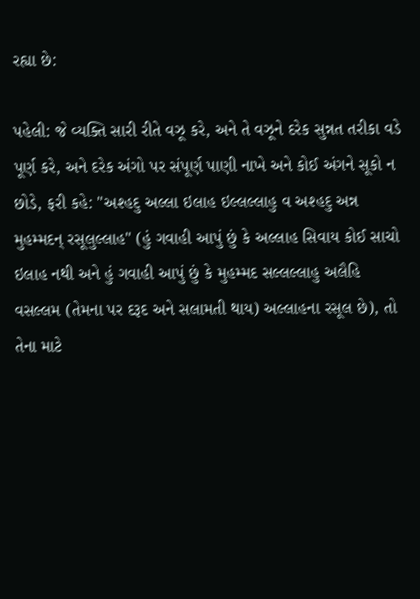રહ્યા છે:

પહેલી: જે વ્યક્તિ સારી રીતે વઝૂ કરે, અને તે વઝૂને દરેક સુન્નત તરીકા વડે પૂર્ણ કરે, અને દરેક અંગો પર સંપૂર્ણ પાણી નાખે અને કોઈ અંગને સૂકો ન છોડે, ફરી કહે: "અશ્હદુ અલ્લા ઇલાહ ઇલ્લલ્લાહુ વ અશ્હદુ અન્ન મુહમ્મદન્ રસૂલુલ્લાહ" (હું ગવાહી આપું છું કે અલ્લાહ સિવાય કોઈ સાચો ઇલાહ નથી અને હું ગવાહી આપું છું કે મુહમ્મદ સલ્લલ્લાહુ અલૈહિ વસલ્લમ (તેમના પર દરૂદ અને સલામતી થાય) અલ્લાહના રસૂલ છે), તો તેના માટે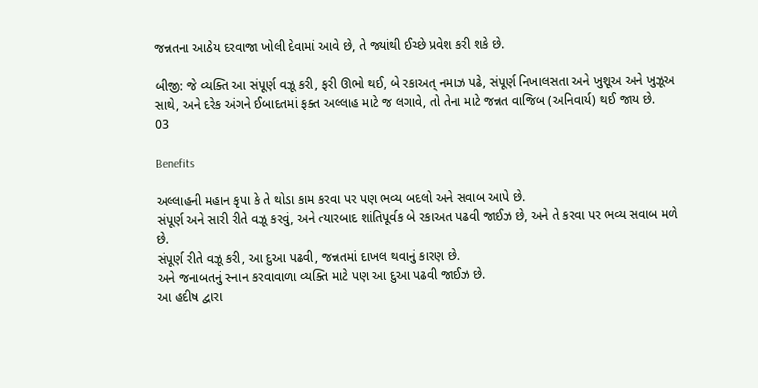જન્નતના આઠેય દરવાજા ખોલી દેવામાં આવે છે, તે જ્યાંથી ઈચ્છે પ્રવેશ કરી શકે છે.

બીજી: જે વ્યક્તિ આ સંપૂર્ણ વઝૂ કરી, ફરી ઊભો થઈ, બે રકાઅત્ નમાઝ પઢે, સંપૂર્ણ નિખાલસતા અને ખુશૂઅ અને ખુઝૂઅ સાથે, અને દરેક અંગને ઈબાદતમાં ફક્ત અલ્લાહ માટે જ લગાવે, તો તેના માટે જન્નત વાજિબ (અનિવાર્ય) થઈ જાય છે.
03

Benefits

અલ્લાહની મહાન કૃપા કે તે થોડા કામ કરવા પર પણ ભવ્ય બદલો અને સવાબ આપે છે.
સંપૂર્ણ અને સારી રીતે વઝૂ કરવું, અને ત્યારબાદ શાંતિપૂર્વક બે રકાઅત પઢવી જાઈઝ છે, અને તે કરવા પર ભવ્ય સવાબ મળે છે.
સંપૂર્ણ રીતે વઝૂ કરી, આ દુઆ પઢવી, જન્નતમાં દાખલ થવાનું કારણ છે.
અને જનાબતનું સ્નાન કરવાવાળા વ્યક્તિ માટે પણ આ દુઆ પઢવી જાઈઝ છે.
આ હદીષ દ્વારા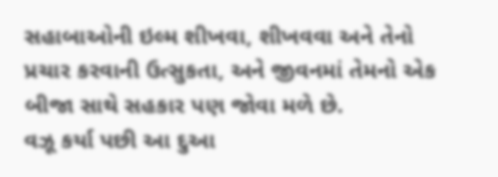સહાબાઓની ઇલ્મ શીખવા, શીખવવા અને તેનો પ્રચાર કરવાની ઉત્સુકતા, અને જીવનમાં તેમનો એક બીજા સાથે સહકાર પણ જોવા મળે છે.
વઝૂ કર્યા પછી આ દુઆ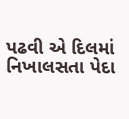પઢવી એ દિલમાં નિખાલસતા પેદા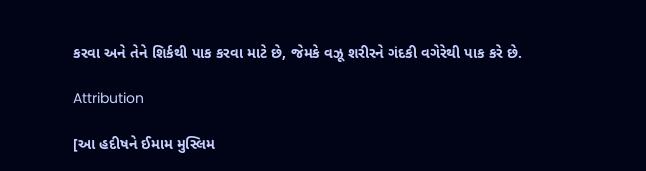કરવા અને તેને શિર્કથી પાક કરવા માટે છે, જેમકે વઝૂ શરીરને ગંદકી વગેરેથી પાક કરે છે.

Attribution

[આ હદીષને ઈમામ મુસ્લિમ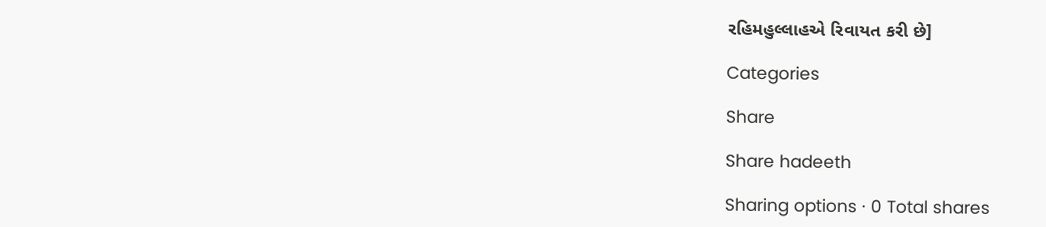રહિમહુલ્લાહએ રિવાયત કરી છે]

Categories

Share

Share hadeeth

Sharing options · 0 Total shares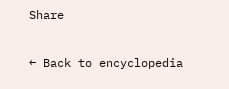Share

← Back to encyclopedia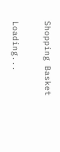Shopping Basket

Loading...